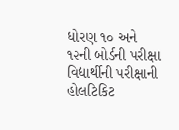ધોરણ ૧૦ અને ૧૨ની બોર્ડની પરીક્ષા વિદ્યાર્થીની પરીક્ષાની હોલટિકિટ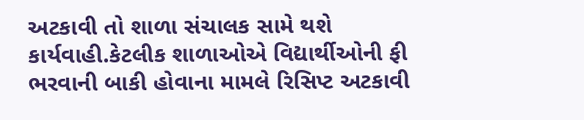અટકાવી તો શાળા સંચાલક સામે થશે કાર્યવાહી.કેટલીક શાળાઓએ વિદ્યાર્થીઓની ફી ભરવાની બાકી હોવાના મામલે રિસિપ્ટ અટકાવી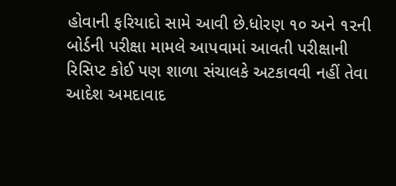હોવાની ફરિયાદો સામે આવી છે.ધોરણ ૧૦ અને ૧૨ની બોર્ડની પરીક્ષા મામલે આપવામાં આવતી પરીક્ષાની રિસિપ્ટ કોઈ પણ શાળા સંચાલકે અટકાવવી નહીં તેવા આદેશ અમદાવાદ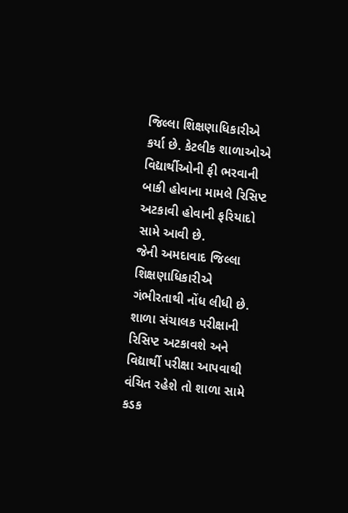જિલ્લા શિક્ષણાધિકારીએ કર્યા છે. કેટલીક શાળાઓએ વિદ્યાર્થીઓની ફી ભરવાની બાકી હોવાના મામલે રિસિપ્ટ અટકાવી હોવાની ફરિયાદો સામે આવી છે.
જેની અમદાવાદ જિલ્લા શિક્ષણાધિકારીએ ગંભીરતાથી નોંધ લીધી છે. શાળા સંચાલક પરીક્ષાની રિસિપ્ટ અટકાવશે અને વિદ્યાર્થી પરીક્ષા આપવાથી વંચિત રહેશે તો શાળા સામે કડક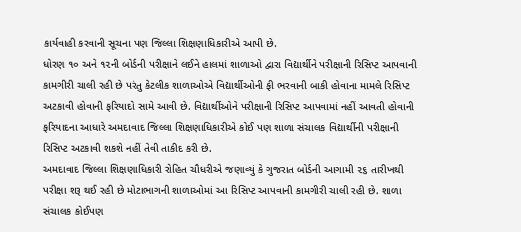કાર્યવાહી કરવાની સૂચના પણ જિલ્લા શિક્ષણાધિકારીએ આપી છે.
ધોરણ ૧૦ અને ૧૨ની બોર્ડની પરીક્ષાને લઈને હાલમાં શાળાઓ દ્વારા વિદ્યાર્થીને પરીક્ષાની રિસિપ્ટ આપવાની કામગીરી ચાલી રહી છે પરંતુ કેટલીક શાળાઓએ વિદ્યાર્થીઓની ફી ભરવાની બાકી હોવાના મામલે રિસિપ્ટ અટકાવી હોવાની ફરિયાદો સામે આવી છે. વિદ્યાર્થીઓને પરીક્ષાની રિસિપ્ટ આપવામાં નહીં આવતી હોવાની ફરિયાદના આધારે અમદાવાદ જિલ્લા શિક્ષણાધિકારીએ કોઈ પણ શાળા સંચાલક વિદ્યાર્થીની પરીક્ષાની રિસિપ્ટ અટકાવી શકશે નહીં તેવી તાકીદ કરી છે.
અમદાવાદ જિલ્લા શિક્ષણાધિકારી રોહિત ચૌધરીએ જણાવ્યું કે ગુજરાત બોર્ડની આગામી ૨૬ તારીખથી પરીક્ષા શરૂ થઈ રહી છે મોટાભાગની શાળાઓમાં આ રિસિપ્ટ આપવાની કામગીરી ચાલી રહી છે. શાળા સંચાલક કોઈપણ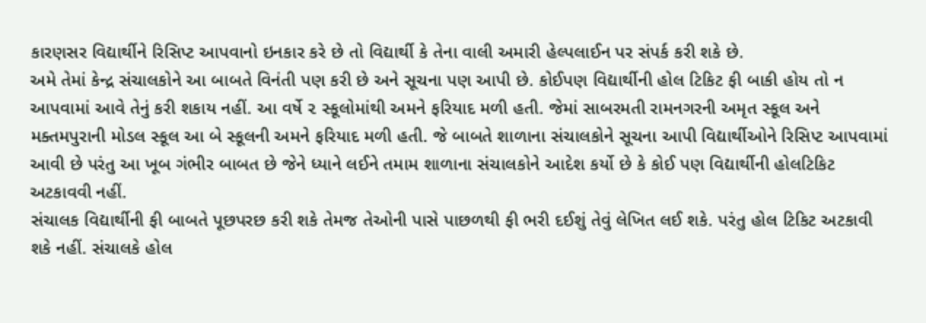કારણસર વિદ્યાર્થીને રિસિપ્ટ આપવાનો ઇનકાર કરે છે તો વિદ્યાર્થી કે તેના વાલી અમારી હેલ્પલાઈન પર સંપર્ક કરી શકે છે.
અમે તેમાં કેન્દ્ર સંચાલકોને આ બાબતે વિનંતી પણ કરી છે અને સૂચના પણ આપી છે. કોઈપણ વિદ્યાર્થીની હોલ ટિકિટ ફી બાકી હોય તો ન આપવામાં આવે તેનું કરી શકાય નહીં. આ વર્ષે ૨ સ્કૂલોમાંથી અમને ફરિયાદ મળી હતી. જેમાં સાબરમતી રામનગરની અમૃત સ્કૂલ અને મક્તમપુરાની મોડલ સ્કૂલ આ બે સ્કૂલની અમને ફરિયાદ મળી હતી. જે બાબતે શાળાના સંચાલકોને સૂચના આપી વિદ્યાર્થીઓને રિસિપ્ટ આપવામાં આવી છે પરંતુ આ ખૂબ ગંભીર બાબત છે જેને ધ્યાને લઈને તમામ શાળાના સંચાલકોને આદેશ કર્યો છે કે કોઈ પણ વિદ્યાર્થીની હોલટિકિટ અટકાવવી નહીં.
સંચાલક વિદ્યાર્થીની ફી બાબતે પૂછપરછ કરી શકે તેમજ તેઓની પાસે પાછળથી ફી ભરી દઈશું તેવું લેખિત લઈ શકે. પરંતુ હોલ ટિકિટ અટકાવી શકે નહીં. સંચાલકે હોલ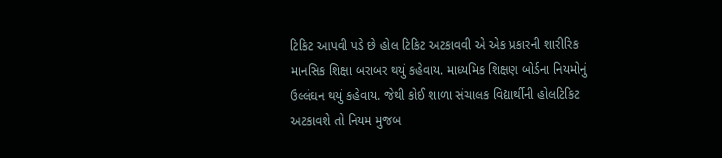ટિકિટ આપવી પડે છે હોલ ટિકિટ અટકાવવી એ એક પ્રકારની શારીરિક માનસિક શિક્ષા બરાબર થયું કહેવાય. માધ્યમિક શિક્ષણ બોર્ડના નિયમોનું ઉલ્લંઘન થયું કહેવાય. જેથી કોઈ શાળા સંચાલક વિદ્યાર્થીની હોલટિકિટ અટકાવશે તો નિયમ મુજબ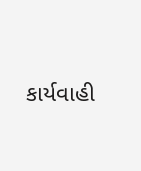કાર્યવાહી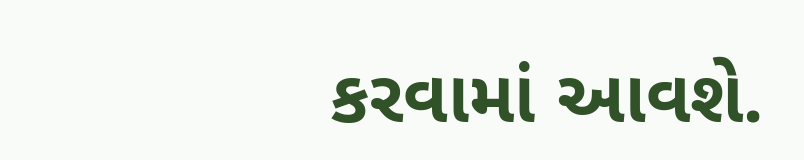કરવામાં આવશે.